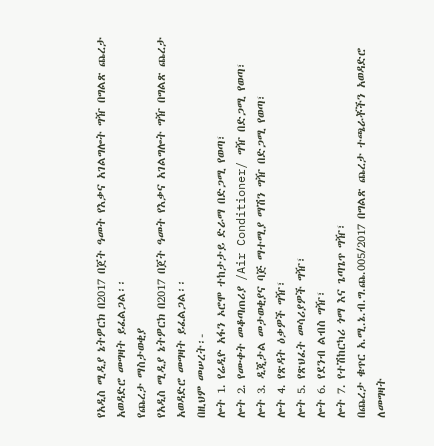የአዲስ ሚዲያ ኔትዎርክ በ2017 በጀት ዓመት የእቃና አገልግሎት ግዥ በግልጽ ጨረታ አወዳድሮ መግዛት ይፈልጋል፡፡
የጨረታ ማስታወቂያ
የአዲስ ሚዲያ ኔትዎርክ በ2017 በጀት ዓመት የእቃና አገልግሎት ግዥ በግልጽ ጨረታ አወዳድሮ መግዛት ይፈልጋል፡፡
በዚህም መሠረት፡-
ሎት 1. የሬዲዮ አፋን ኦሮሞ ተከታታይ ድራማ በድጋሚ የወጣ፣
ሎት 2. የሙቀት መቆጣጠሪያ /Air Conditioner/ ግዥ በድጋሚ የወጣ፣
ሎት 3. ዲጂታል መታወቂያና ባጅ ማተሚያ ማሽን ግዥ በድጋሚ የወጣ፣
ሎት 4. የጽዳት ዕቃዎች ግዥ፣
ሎት 5. የጽህፈት መሳሪያዎች ግዥ፣
ሎት 6. የደንብ ልብስ ግዥ፣
ሎት 7. የተሽከርካሪ ጎማ እና ጌጣጌጥ ግዥ፣
በጨረታ ቁጥር አ.ሚ.ኔ.ብ.ግ.ጨ.005/2017 በግልጽ ጨረታ ተጫራቾችን አወዳድሮ ለመግዛት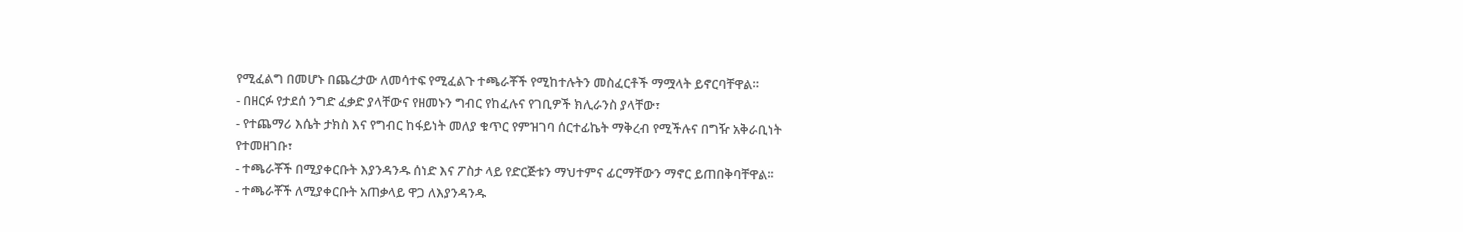የሚፈልግ በመሆኑ በጨረታው ለመሳተፍ የሚፈልጉ ተጫራቾች የሚከተሉትን መስፈርቶች ማሟላት ይኖርባቸዋል።
- በዘርፉ የታደሰ ንግድ ፈቃድ ያላቸውና የዘመኑን ግብር የከፈሉና የገቢዎች ክሊራንስ ያላቸው፣
- የተጨማሪ እሴት ታክስ እና የግብር ከፋይነት መለያ ቁጥር የምዝገባ ሰርተፊኬት ማቅረብ የሚችሉና በግዥ አቅራቢነት የተመዘገቡ፣
- ተጫራቾች በሚያቀርቡት እያንዳንዱ ሰነድ እና ፖስታ ላይ የድርጅቱን ማህተምና ፊርማቸውን ማኖር ይጠበቅባቸዋል፡፡
- ተጫራቾች ለሚያቀርቡት አጠቃላይ ዋጋ ለእያንዳንዱ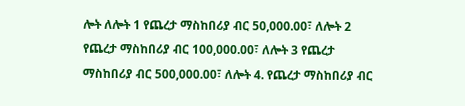ሎት ለሎት 1 የጨረታ ማስከበሪያ ብር 50,000.00፣ ለሎት 2 የጨረታ ማስከበሪያ ብር 100,000.00፣ ለሎት 3 የጨረታ ማስከበሪያ ብር 500,000.00፣ ለሎት 4. የጨረታ ማስከበሪያ ብር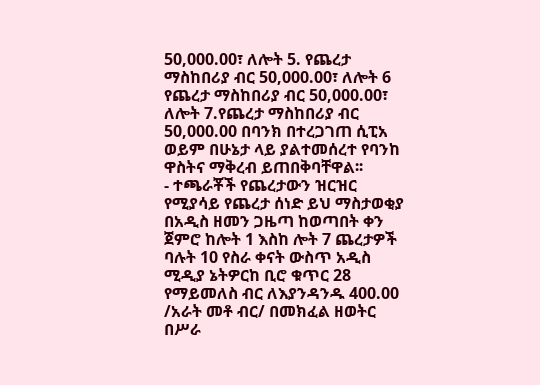50,000.00፣ ለሎት 5. የጨረታ ማስከበሪያ ብር 50,000.00፣ ለሎት 6 የጨረታ ማስከበሪያ ብር 50,000.00፣ ለሎት 7.የጨረታ ማስከበሪያ ብር 50,000.00 በባንክ በተረጋገጠ ሲፒአ ወይም በሁኔታ ላይ ያልተመሰረተ የባንከ ዋስትና ማቅረብ ይጠበቅባቸዋል፡፡
- ተጫራቾች የጨረታውን ዝርዝር የሚያሳይ የጨረታ ሰነድ ይህ ማስታወቂያ በአዲስ ዘመን ጋዜጣ ከወጣበት ቀን ጀምሮ ከሎት 1 እስከ ሎት 7 ጨረታዎች ባሉት 10 የስራ ቀናት ውስጥ አዲስ ሚዲያ ኔትዎርከ ቢሮ ቁጥር 28 የማይመለስ ብር ለእያንዳንዱ 400.00 /አራት መቶ ብር/ በመክፈል ዘወትር በሥራ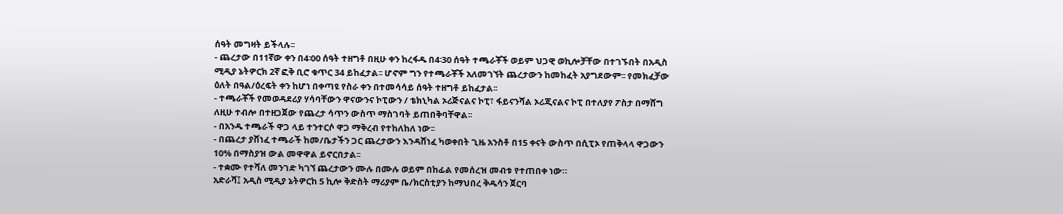ሰዓት መግዛት ይችላሉ፡፡
- ጨረታው በ11ኛው ቀን በ4፡00 ሰዓት ተዘግቶ በዚሁ ቀን ከረፋዱ በ4፡30 ሰዓት ተጫራቾች ወይም ህጋዊ ወኪሎቻቸው በተገኙበት በአዲስ ሚዲያ ኔትዎርክ 2ኛ ፎቅ ቢሮ ቁጥር 34 ይከፈታል፡፡ ሆኖም ግን የተጫራቾች አለመገኘት ጨረታውን ከመከፈት አያግደውም፡፡ የመክፈቻው ዕለት በዓል/ዕረፍት ቀን ከሆነ በቀጣዩ የስራ ቀን በተመሳሳይ ሰዓት ተዘግቶ ይከፈታል፡፡
- ተጫራቾች የመወዳደሪያ ሃሳባቸውን ዋናውንና ኮፒውን / ቴክኒካል ኦሪጅናልና ኮፒ፣ ፋይናንሻል ኦሪጂናልና ኮፒ በተለያየ ፖስታ በማሸግ ለዚሁ ተብሎ በተዘጋጀው የጨረታ ሳጥን ውስጥ ማስገባት ይጠበቅባቸዋል፡፡
- በአንዱ ተጫራች ዋጋ ላይ ተንተርሶ ዋጋ ማቅረብ የተከለከለ ነው፡፡
- በጨረታ ያሸነፈ ተጫራች ከመ/ቤታችን ጋር ጨረታውን እንዳሸነፈ ካወቀበት ጊዜ አንስቶ በ15 ቀናት ውስጥ በሲፒኦ የጠቅላላ ዋጋውን 10% በማስያዝ ውል መዋዋል ይኖርበታል፡፡
- ተቋሙ የተሻለ መንገድ ካገኘ ጨረታውን ሙሉ በሙሉ ወይም በከፊል የመሰረዝ መብቱ የተጠበቀ ነው።
አድራሻ፤ አዲስ ሚዲያ ኔትዎርከ 5 ኪሎ ቅድስት ማሪያም ቤ/ክርስቲያን ከማህበረ ቅዱሳን ጀርባ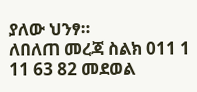ያለው ህንፃ።
ለበለጠ መረጃ ስልክ 011 1 11 63 82 መደወል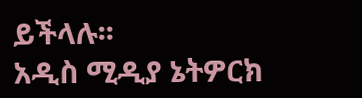ይችላሉ፡፡
አዲስ ሚዲያ ኔትዎርክ